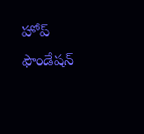హోప్ ఫౌండేషన్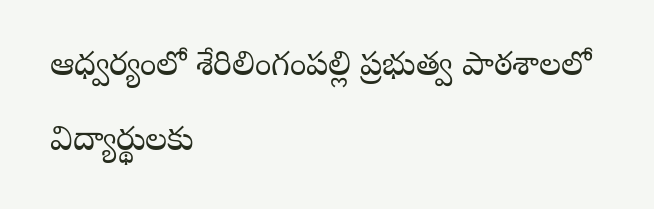ఆధ్వర్యంలో శేరిలింగంపల్లి ప్రభుత్వ పాఠశాలలో విద్యార్థులకు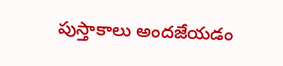పుస్తాకాలు అందజేయడం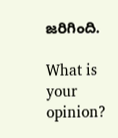జరిగింది.

What is your opinion?